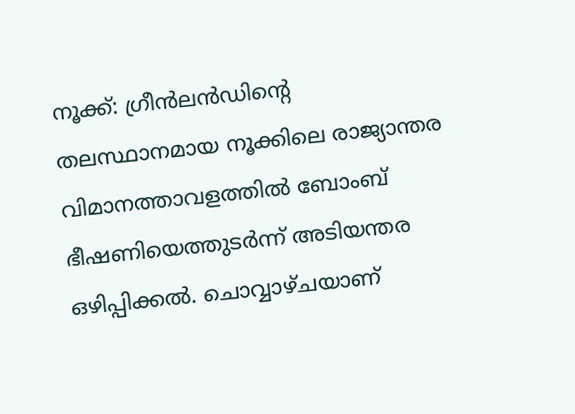നൂക്ക്: ഗ്രീൻലൻഡിന്റെ തലസ്ഥാനമായ നൂക്കിലെ രാജ്യാന്തര വിമാനത്താവളത്തിൽ ബോംബ് ഭീഷണിയെത്തുടർന്ന് അടിയന്തര ഒഴിപ്പിക്കൽ. ചൊവ്വാഴ്ചയാണ്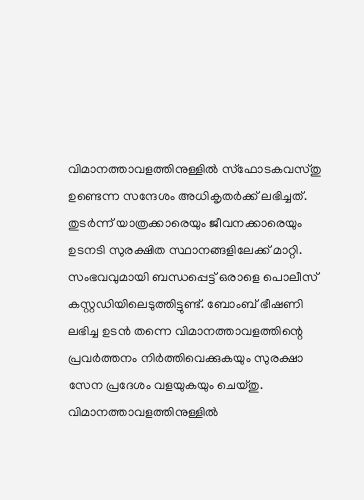വിമാനത്താവളത്തിനുള്ളിൽ സ്ഫോടകവസ്തു ഉണ്ടെന്ന സന്ദേശം അധികൃതർക്ക് ലഭിച്ചത്. തുടർന്ന് യാത്രക്കാരെയും ജീവനക്കാരെയും ഉടനടി സുരക്ഷിത സ്ഥാനങ്ങളിലേക്ക് മാറ്റി. സംഭവവുമായി ബന്ധപ്പെട്ട് ഒരാളെ പൊലീസ് കസ്റ്റഡിയിലെടുത്തിട്ടുണ്ട്. ബോംബ് ഭീഷണി ലഭിച്ച ഉടൻ തന്നെ വിമാനത്താവളത്തിന്റെ പ്രവർത്തനം നിർത്തിവെക്കുകയും സുരക്ഷാ സേന പ്രദേശം വളയുകയും ചെയ്തു. വിമാനത്താവളത്തിനുള്ളിൽ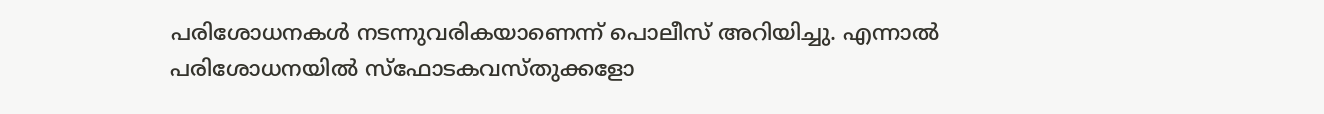പരിശോധനകൾ നടന്നുവരികയാണെന്ന് പൊലീസ് അറിയിച്ചു. എന്നാൽ പരിശോധനയിൽ സ്ഫോടകവസ്തുക്കളോ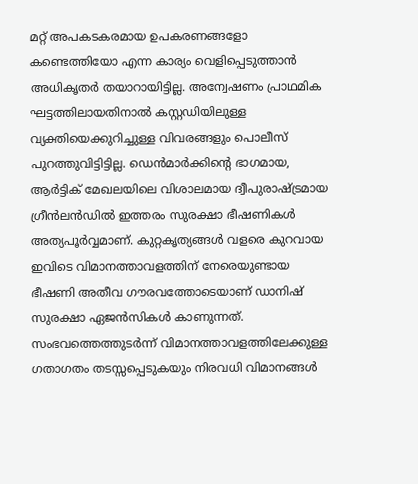മറ്റ് അപകടകരമായ ഉപകരണങ്ങളോ കണ്ടെത്തിയോ എന്ന കാര്യം വെളിപ്പെടുത്താൻ അധികൃതർ തയാറായിട്ടില്ല. അന്വേഷണം പ്രാഥമിക ഘട്ടത്തിലായതിനാൽ കസ്റ്റഡിയിലുള്ള വ്യക്തിയെക്കുറിച്ചുള്ള വിവരങ്ങളും പൊലീസ് പുറത്തുവിട്ടിട്ടില്ല. ഡെൻമാർക്കിന്റെ ഭാഗമായ, ആർട്ടിക് മേഖലയിലെ വിശാലമായ ദ്വീപുരാഷ്ട്രമായ ഗ്രീൻലൻഡിൽ ഇത്തരം സുരക്ഷാ ഭീഷണികൾ അത്യപൂർവ്വമാണ്. കുറ്റകൃത്യങ്ങൾ വളരെ കുറവായ ഇവിടെ വിമാനത്താവളത്തിന് നേരെയുണ്ടായ ഭീഷണി അതീവ ഗൗരവത്തോടെയാണ് ഡാനിഷ് സുരക്ഷാ ഏജൻസികൾ കാണുന്നത്. സംഭവത്തെത്തുടർന്ന് വിമാനത്താവളത്തിലേക്കുള്ള ഗതാഗതം തടസ്സപ്പെടുകയും നിരവധി വിമാനങ്ങൾ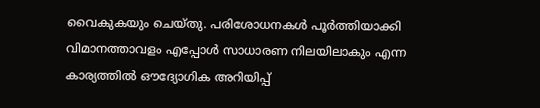വൈകുകയും ചെയ്തു. പരിശോധനകൾ പൂർത്തിയാക്കി വിമാനത്താവളം എപ്പോൾ സാധാരണ നിലയിലാകും എന്ന കാര്യത്തിൽ ഔദ്യോഗിക അറിയിപ്പ്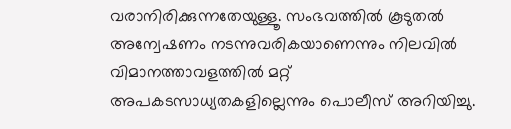വരാനിരിക്കുന്നതേയുള്ളൂ. സംഭവത്തിൽ കൂടുതൽ അന്വേഷണം നടന്നുവരികയാണെന്നും നിലവിൽ വിമാനത്താവളത്തിൽ മറ്റ് അപകടസാധ്യതകളില്ലെന്നും പൊലീസ് അറിയിച്ചു.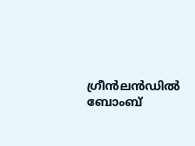ഗ്രീൻലൻഡിൽ ബോംബ്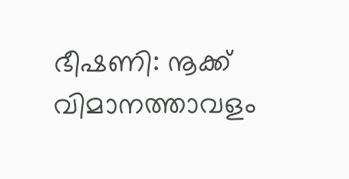ഭീഷണി: നൂക്ക് വിമാനത്താവളം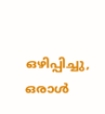ഒഴിപ്പിച്ചു, ഒരാൾ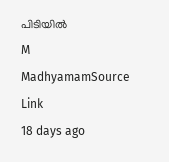പിടിയിൽ
M
MadhyamamSource Link
18 days ago